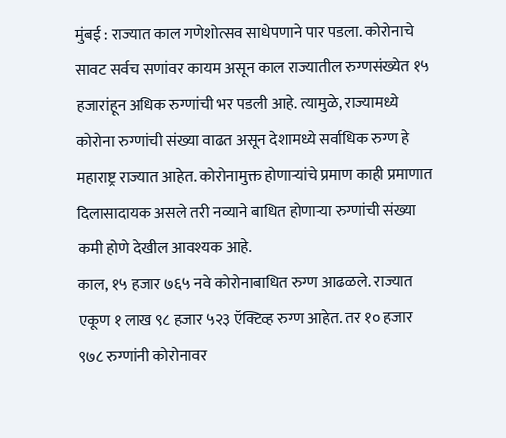मुंबई : राज्यात काल गणेशोत्सव साधेपणाने पार पडला. कोरोनाचे सावट सर्वच सणांवर कायम असून काल राज्यातील रुग्णसंख्येत १५ हजारांहून अधिक रुग्णांची भर पडली आहे. त्यामुळे, राज्यामध्ये कोरोना रुग्णांची संख्या वाढत असून देशामध्ये सर्वाधिक रुग्ण हे महाराष्ट्र राज्यात आहेत. कोरोनामुक्त होणाऱ्यांचे प्रमाण काही प्रमाणात दिलासादायक असले तरी नव्याने बाधित होणाऱ्या रुग्णांची संख्या कमी होणे देखील आवश्यक आहे.
काल, १५ हजार ७६५ नवे कोरोनाबाधित रुग्ण आढळले. राज्यात एकूण १ लाख ९८ हजार ५२३ ऍक्टिव्ह रुग्ण आहेत. तर १० हजार ९७८ रुग्णांनी कोरोनावर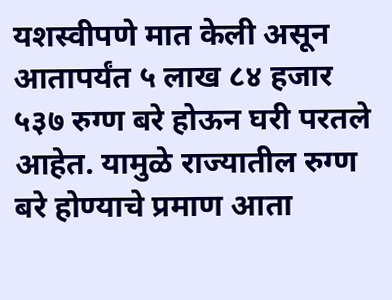यशस्वीपणे मात केली असून आतापर्यंत ५ लाख ८४ हजार ५३७ रुग्ण बरे होऊन घरी परतले आहेत. यामुळे राज्यातील रुग्ण बरे होण्याचे प्रमाण आता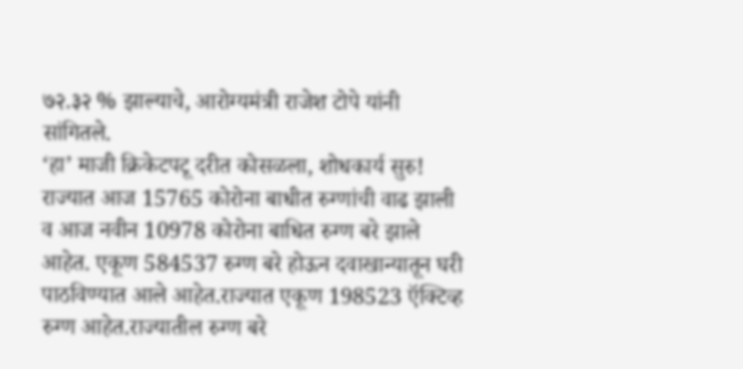७२.३२ % झाल्याचे, आरोग्यमंत्री राजेश टोपे यांनी सांगितले.
‘हा’ माजी क्रिकेटपटू दरीत कोसळला, शोधकार्य सुरु!
राज्यात आज 15765 कोरोना बाधीत रुग्णांची वाढ झाली व आज नवीन 10978 कोरोना बाधित रुग्ण बरे झाले आहेत. एकूण 584537 रुग्ण बरे होऊन दवाखान्यातून घरी पाठविण्यात आले आहेत.राज्यात एकूण 198523 ऍक्टिव्ह रुग्ण आहेत.राज्यातील रुग्ण बरे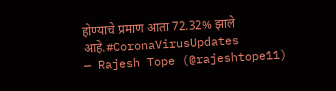होण्याचे प्रमाण आता 72.32% झाले आहे.#CoronaVirusUpdates
— Rajesh Tope (@rajeshtope11)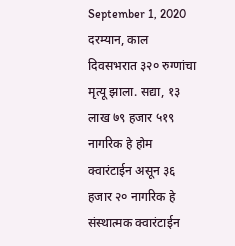September 1, 2020
दरम्यान, काल दिवसभरात ३२० रुग्णांचा मृत्यू झाला. सद्या, १३ लाख ७९ हजार ५१९ नागरिक हे होम क्वारंटाईन असून ३६ हजार २० नागरिक हे संस्थात्मक क्वारंटाईन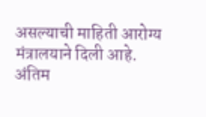असल्याची माहिती आरोग्य मंत्रालयाने दिली आहे.
अंतिम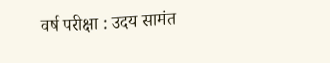वर्ष परीक्षा : उदय सामंत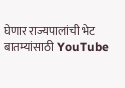घेणार राज्यपालांची भेट
बातम्यांसाठी YouTube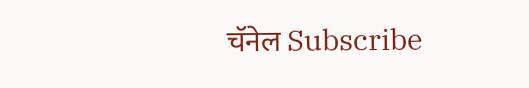चॅनेल Subscribe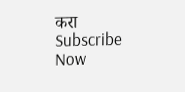करा
Subscribe Now